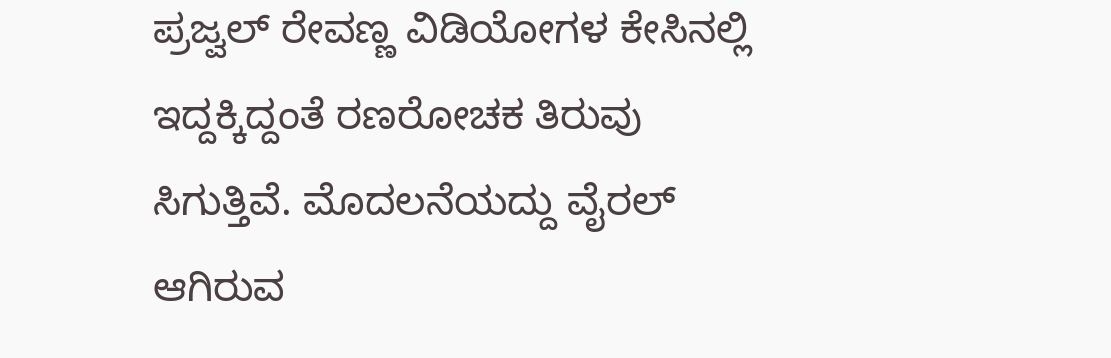ಪ್ರಜ್ವಲ್ ರೇವಣ್ಣ ವಿಡಿಯೋಗಳ ಕೇಸಿನಲ್ಲಿ ಇದ್ದಕ್ಕಿದ್ದಂತೆ ರಣರೋಚಕ ತಿರುವು ಸಿಗುತ್ತಿವೆ. ಮೊದಲನೆಯದ್ದು ವೈರಲ್ ಆಗಿರುವ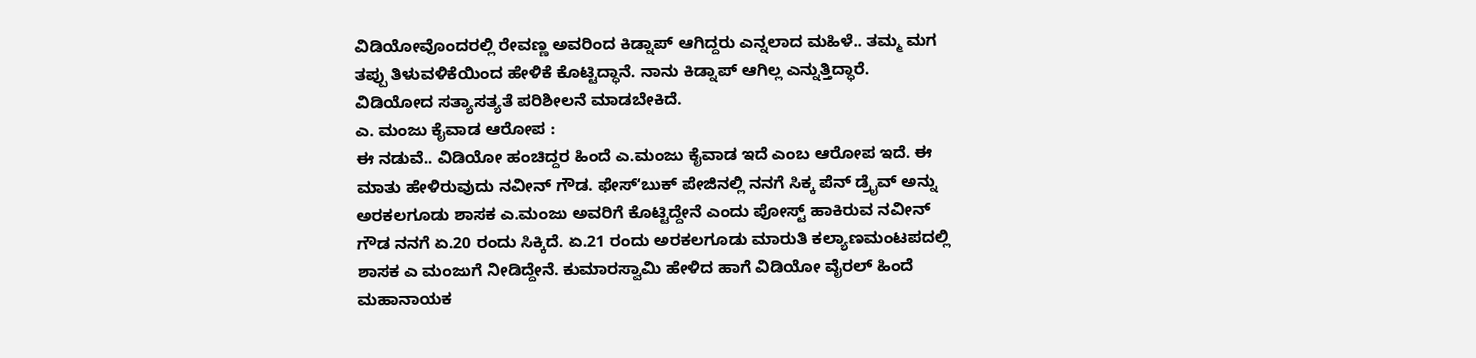ವಿಡಿಯೋವೊಂದರಲ್ಲಿ ರೇವಣ್ಣ ಅವರಿಂದ ಕಿಡ್ನಾಪ್ ಆಗಿದ್ದರು ಎನ್ನಲಾದ ಮಹಿಳೆ.. ತಮ್ಮ ಮಗ ತಪ್ಪು ತಿಳುವಳಿಕೆಯಿಂದ ಹೇಳಿಕೆ ಕೊಟ್ಟಿದ್ಧಾನೆ. ನಾನು ಕಿಡ್ನಾಪ್ ಆಗಿಲ್ಲ ಎನ್ನುತ್ತಿದ್ಧಾರೆ. ವಿಡಿಯೋದ ಸತ್ಯಾಸತ್ಯತೆ ಪರಿಶೀಲನೆ ಮಾಡಬೇಕಿದೆ.
ಎ. ಮಂಜು ಕೈವಾಡ ಆರೋಪ :
ಈ ನಡುವೆ.. ವಿಡಿಯೋ ಹಂಚಿದ್ದರ ಹಿಂದೆ ಎ.ಮಂಜು ಕೈವಾಡ ಇದೆ ಎಂಬ ಆರೋಪ ಇದೆ. ಈ ಮಾತು ಹೇಳಿರುವುದು ನವೀನ್ ಗೌಡ. ಫೇಸ್ʻಬುಕ್ ಪೇಜಿನಲ್ಲಿ ನನಗೆ ಸಿಕ್ಕ ಪೆನ್ ಡ್ರೈವ್ ಅನ್ನು ಅರಕಲಗೂಡು ಶಾಸಕ ಎ.ಮಂಜು ಅವರಿಗೆ ಕೊಟ್ಟಿದ್ದೇನೆ ಎಂದು ಪೋಸ್ಟ್ ಹಾಕಿರುವ ನವೀನ್ ಗೌಡ ನನಗೆ ಏ.20 ರಂದು ಸಿಕ್ಕಿದೆ. ಏ.21 ರಂದು ಅರಕಲಗೂಡು ಮಾರುತಿ ಕಲ್ಯಾಣಮಂಟಪದಲ್ಲಿ ಶಾಸಕ ಎ ಮಂಜುಗೆ ನೀಡಿದ್ದೇನೆ. ಕುಮಾರಸ್ವಾಮಿ ಹೇಳಿದ ಹಾಗೆ ವಿಡಿಯೋ ವೈರಲ್ ಹಿಂದೆ ಮಹಾನಾಯಕ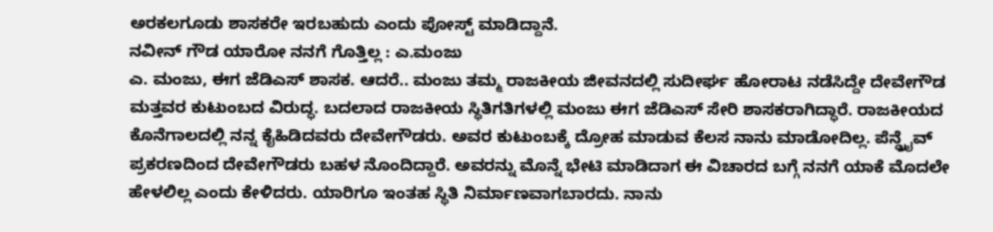ಅರಕಲಗೂಡು ಶಾಸಕರೇ ಇರಬಹುದು ಎಂದು ಪೋಸ್ಟ್ ಮಾಡಿದ್ದಾನೆ.
ನವೀನ್ ಗೌಡ ಯಾರೋ ನನಗೆ ಗೊತ್ತಿಲ್ಲ : ಎ.ಮಂಜು
ಎ. ಮಂಜು, ಈಗ ಜೆಡಿಎಸ್ ಶಾಸಕ. ಆದರೆ.. ಮಂಜು ತಮ್ಮ ರಾಜಕೀಯ ಜೀವನದಲ್ಲಿ ಸುದೀರ್ಘ ಹೋರಾಟ ನಡೆಸಿದ್ದೇ ದೇವೇಗೌಡ ಮತ್ತವರ ಕುಟುಂಬದ ವಿರುದ್ಧ. ಬದಲಾದ ರಾಜಕೀಯ ಸ್ಥಿತಿಗತಿಗಳಲ್ಲಿ ಮಂಜು ಈಗ ಜೆಡಿಎಸ್ ಸೇರಿ ಶಾಸಕರಾಗಿದ್ಧಾರೆ. ರಾಜಕೀಯದ ಕೊನೆಗಾಲದಲ್ಲಿ ನನ್ನ ಕೈಹಿಡಿದವರು ದೇವೇಗೌಡರು. ಅವರ ಕುಟುಂಬಕ್ಕೆ ದ್ರೋಹ ಮಾಡುವ ಕೆಲಸ ನಾನು ಮಾಡೋದಿಲ್ಲ. ಪೆನ್ಡ್ರೈವ್ ಪ್ರಕರಣದಿಂದ ದೇವೇಗೌಡರು ಬಹಳ ನೊಂದಿದ್ದಾರೆ. ಅವರನ್ನು ಮೊನ್ನೆ ಭೇಟಿ ಮಾಡಿದಾಗ ಈ ವಿಚಾರದ ಬಗ್ಗೆ ನನಗೆ ಯಾಕೆ ಮೊದಲೇ ಹೇಳಲಿಲ್ಲ ಎಂದು ಕೇಳಿದರು. ಯಾರಿಗೂ ಇಂತಹ ಸ್ಥಿತಿ ನಿರ್ಮಾಣವಾಗಬಾರದು. ನಾನು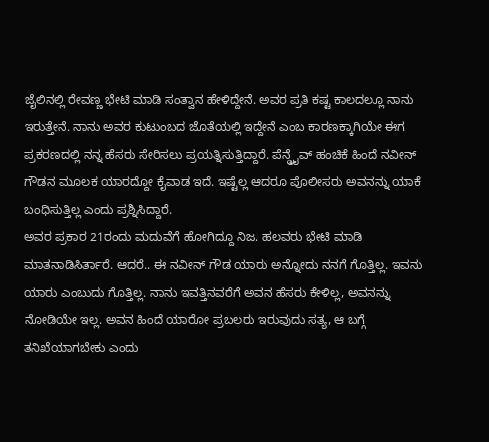ಜೈಲಿನಲ್ಲಿ ರೇವಣ್ಣ ಭೇಟಿ ಮಾಡಿ ಸಂತ್ವಾನ ಹೇಳಿದ್ದೇನೆ. ಅವರ ಪ್ರತಿ ಕಷ್ಟ ಕಾಲದಲ್ಲೂ ನಾನು ಇರುತ್ತೇನೆ. ನಾನು ಅವರ ಕುಟುಂಬದ ಜೊತೆಯಲ್ಲಿ ಇದ್ದೇನೆ ಎಂಬ ಕಾರಣಕ್ಕಾಗಿಯೇ ಈಗ ಪ್ರಕರಣದಲ್ಲಿ ನನ್ನ ಹೆಸರು ಸೇರಿಸಲು ಪ್ರಯತ್ನಿಸುತ್ತಿದ್ದಾರೆ. ಪೆನ್ಡ್ರೈವ್ ಹಂಚಿಕೆ ಹಿಂದೆ ನವೀನ್ ಗೌಡನ ಮೂಲಕ ಯಾರದ್ದೋ ಕೈವಾಡ ಇದೆ. ಇಷ್ಟೆಲ್ಲ ಆದರೂ ಪೊಲೀಸರು ಅವನನ್ನು ಯಾಕೆ ಬಂಧಿಸುತ್ತಿಲ್ಲ ಎಂದು ಪ್ರಶ್ನಿಸಿದ್ದಾರೆ.
ಅವರ ಪ್ರಕಾರ 21ರಂದು ಮದುವೆಗೆ ಹೋಗಿದ್ದೂ ನಿಜ. ಹಲವರು ಭೇಟಿ ಮಾಡಿ ಮಾತನಾಡಿಸಿರ್ತಾರೆ. ಆದರೆ.. ಈ ನವೀನ್ ಗೌಡ ಯಾರು ಅನ್ನೋದು ನನಗೆ ಗೊತ್ತಿಲ್ಲ. ಇವನು ಯಾರು ಎಂಬುದು ಗೊತ್ತಿಲ್ಲ. ನಾನು ಇವತ್ತಿನವರೆಗೆ ಅವನ ಹೆಸರು ಕೇಳಿಲ್ಲ, ಅವನನ್ನು ನೋಡಿಯೇ ಇಲ್ಲ. ಅವನ ಹಿಂದೆ ಯಾರೋ ಪ್ರಬಲರು ಇರುವುದು ಸತ್ಯ, ಆ ಬಗ್ಗೆ ತನಿಖೆಯಾಗಬೇಕು ಎಂದು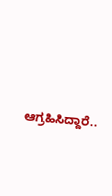ಆಗ್ರಹಿಸಿದ್ದಾರೆ..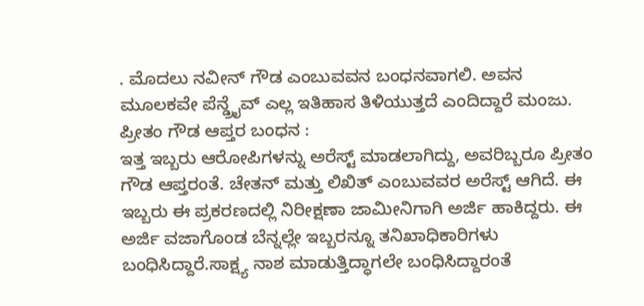. ಮೊದಲು ನವೀನ್ ಗೌಡ ಎಂಬುವವನ ಬಂಧನವಾಗಲಿ. ಅವನ ಮೂಲಕವೇ ಪೆನ್ಡ್ರೈವ್ ಎಲ್ಲ ಇತಿಹಾಸ ತಿಳಿಯುತ್ತದೆ ಎಂದಿದ್ದಾರೆ ಮಂಜು.
ಪ್ರೀತಂ ಗೌಡ ಆಪ್ತರ ಬಂಧನ :
ಇತ್ತ ಇಬ್ಬರು ಆರೋಪಿಗಳನ್ನು ಅರೆಸ್ಟ್ ಮಾಡಲಾಗಿದ್ದು, ಅವರಿಬ್ಬರೂ ಪ್ರೀತಂ ಗೌಡ ಆಪ್ತರಂತೆ. ಚೇತನ್ ಮತ್ತು ಲಿಖಿತ್ ಎಂಬುವವರ ಅರೆಸ್ಟ್ ಆಗಿದೆ. ಈ ಇಬ್ಬರು ಈ ಪ್ರಕರಣದಲ್ಲಿ ನಿರೀಕ್ಷಣಾ ಜಾಮೀನಿಗಾಗಿ ಅರ್ಜಿ ಹಾಕಿದ್ದರು. ಈ ಅರ್ಜಿ ವಜಾಗೊಂಡ ಬೆನ್ನಲ್ಲೇ ಇಬ್ಬರನ್ನೂ ತನಿಖಾಧಿಕಾರಿಗಳು ಬಂಧಿಸಿದ್ದಾರೆ.ಸಾಕ್ಷ್ಯ ನಾಶ ಮಾಡುತ್ತಿದ್ಧಾಗಲೇ ಬಂಧಿಸಿದ್ದಾರಂತೆ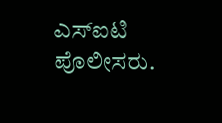ಎಸ್ಐಟಿ ಪೊಲೀಸರು.